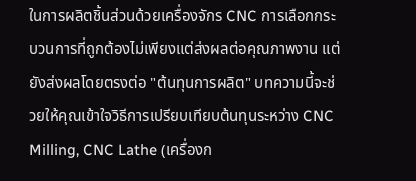ในการผลิตชิ้นส่วนด้วยเครื่องจักร CNC การเลือกกระบวนการที่ถูกต้องไม่เพียงแต่ส่งผลต่อคุณภาพงาน แต่ยังส่งผลโดยตรงต่อ "ต้นทุนการผลิต" บทความนี้จะช่วยให้คุณเข้าใจวิธีการเปรียบเทียบต้นทุนระหว่าง CNC Milling, CNC Lathe (เครื่องก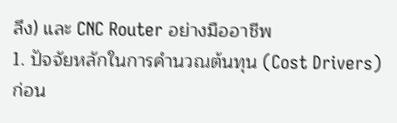ลึง) และ CNC Router อย่างมืออาชีพ
1. ปัจจัยหลักในการคำนวณต้นทุน (Cost Drivers)
ก่อน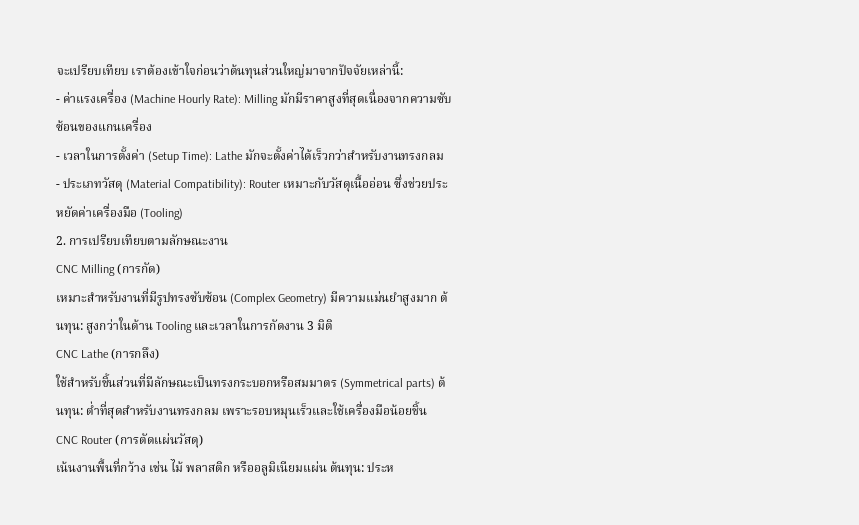จะเปรียบเทียบ เราต้องเข้าใจก่อนว่าต้นทุนส่วนใหญ่มาจากปัจจัยเหล่านี้:
- ค่าแรงเครื่อง (Machine Hourly Rate): Milling มักมีราคาสูงที่สุดเนื่องจากความซับซ้อนของแกนเครื่อง
- เวลาในการตั้งค่า (Setup Time): Lathe มักจะตั้งค่าได้เร็วกว่าสำหรับงานทรงกลม
- ประเภทวัสดุ (Material Compatibility): Router เหมาะกับวัสดุเนื้ออ่อน ซึ่งช่วยประหยัดค่าเครื่องมือ (Tooling)
2. การเปรียบเทียบตามลักษณะงาน
CNC Milling (การกัด)
เหมาะสำหรับงานที่มีรูปทรงซับซ้อน (Complex Geometry) มีความแม่นยำสูงมาก ต้นทุน: สูงกว่าในด้าน Tooling และเวลาในการกัดงาน 3 มิติ
CNC Lathe (การกลึง)
ใช้สำหรับชิ้นส่วนที่มีลักษณะเป็นทรงกระบอกหรือสมมาตร (Symmetrical parts) ต้นทุน: ต่ำที่สุดสำหรับงานทรงกลม เพราะรอบหมุนเร็วและใช้เครื่องมือน้อยชิ้น
CNC Router (การตัดแผ่นวัสดุ)
เน้นงานพื้นที่กว้าง เช่น ไม้ พลาสติก หรืออลูมิเนียมแผ่น ต้นทุน: ประห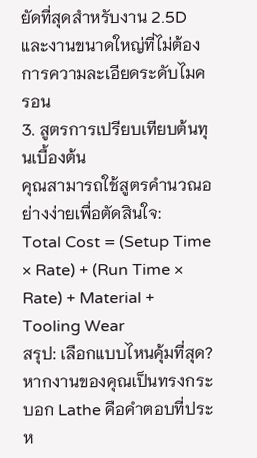ยัดที่สุดสำหรับงาน 2.5D และงานขนาดใหญ่ที่ไม่ต้องการความละเอียดระดับไมครอน
3. สูตรการเปรียบเทียบต้นทุนเบื้องต้น
คุณสามารถใช้สูตรคำนวณอย่างง่ายเพื่อตัดสินใจ:
Total Cost = (Setup Time × Rate) + (Run Time × Rate) + Material + Tooling Wear
สรุป: เลือกแบบไหนคุ้มที่สุด?
หากงานของคุณเป็นทรงกระบอก Lathe คือคำตอบที่ประห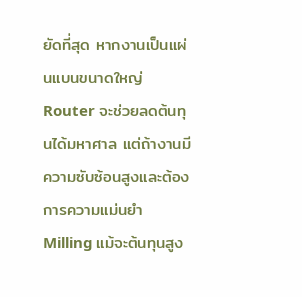ยัดที่สุด หากงานเป็นแผ่นแบนขนาดใหญ่ Router จะช่วยลดต้นทุนได้มหาศาล แต่ถ้างานมีความซับซ้อนสูงและต้องการความแม่นยำ Milling แม้จะต้นทุนสูง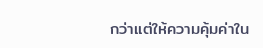กว่าแต่ให้ความคุ้มค่าใน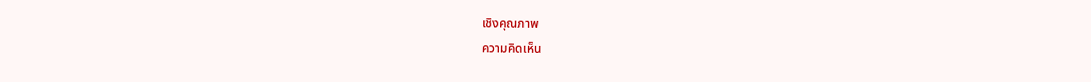เชิงคุณภาพ
ความคิดเห็น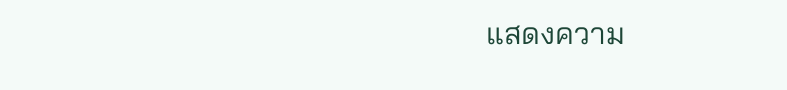แสดงความ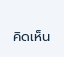คิดเห็น